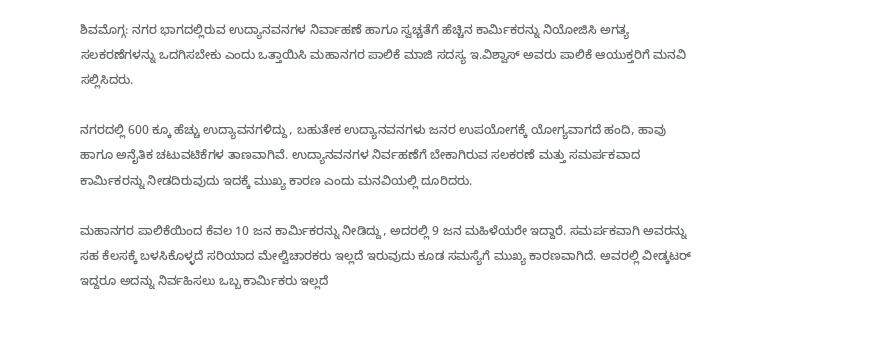ಶಿವಮೊಗ್ಗ: ನಗರ ಭಾಗದಲ್ಲಿರುವ ಉದ್ಯಾನವನಗಳ ನಿರ್ವಾಹಣೆ ಹಾಗೂ ಸ್ವಚ್ಚತೆಗೆ ಹೆಚ್ಚಿನ ಕಾರ್ಮಿಕರನ್ನು ನಿಯೋಜಿಸಿ ಅಗತ್ಯ ಸಲಕರಣೆಗಳನ್ನು ಒದಗಿಸಬೇಕು ಎಂದು ಒತ್ತಾಯಿಸಿ ಮಹಾನಗರ ಪಾಲಿಕೆ ಮಾಜಿ ಸದಸ್ಯ ಇ.ವಿಶ್ವಾಸ್ ಅವರು ಪಾಲಿಕೆ ಆಯುಕ್ತರಿಗೆ ಮನವಿ ಸಲ್ಲಿಸಿದರು.

ನಗರದಲ್ಲಿ 600 ಕ್ಕೂ ಹೆಚ್ಚು ಉದ್ಯಾವನಗಳಿದ್ದು, ಬಹುತೇಕ ಉದ್ಯಾನವನಗಳು ಜನರ ಉಪಯೋಗಕ್ಕೆ ಯೋಗ್ಯವಾಗದೆ ಹಂದಿ, ಹಾವು ಹಾಗೂ ಅನೈತಿಕ ಚಟುವಟಿಕೆಗಳ ತಾಣವಾಗಿವೆ. ಉದ್ಯಾನವನಗಳ ನಿರ್ವಹಣೆಗೆ ಬೇಕಾಗಿರುವ ಸಲಕರಣೆ ಮತ್ತು ಸಮರ್ಪಕವಾದ ಕಾರ್ಮಿಕರನ್ನು ನೀಡದಿರುವುದು ಇದಕ್ಕೆ ಮುಖ್ಯ ಕಾರಣ ಎಂದು ಮನವಿಯಲ್ಲಿ ದೂರಿದರು.

ಮಹಾನಗರ ಪಾಲಿಕೆಯಿಂದ ಕೆವಲ 10 ಜನ ಕಾರ್ಮಿಕರನ್ನು ನೀಡಿದ್ದು, ಅದರಲ್ಲಿ 9 ಜನ ಮಹಿಳೆಯರೇ ಇದ್ದಾರೆ. ಸಮರ್ಪಕವಾಗಿ ಅವರನ್ನು ಸಹ ಕೆಲಸಕ್ಕೆ ಬಳಸಿಕೊಳ್ಳದೆ ಸರಿಯಾದ ಮೇಲ್ವಿಚಾರಕರು ಇಲ್ಲದೆ ಇರುವುದು ಕೂಡ ಸಮಸ್ಯೆಗೆ ಮುಖ್ಯ ಕಾರಣವಾಗಿದೆ. ಅವರಲ್ಲಿ ವೀಡ್ಕಟರ್ ಇದ್ದರೂ ಅದನ್ನು ನಿರ್ವಹಿಸಲು ಒಬ್ಬ ಕಾರ್ಮಿಕರು ಇಲ್ಲದೆ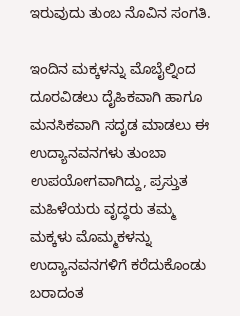ಇರುವುದು ತುಂಬ ನೊವಿನ ಸಂಗತಿ.

ಇಂದಿನ ಮಕ್ಕಳನ್ನು ಮೊಬೈಲ್ನಿಂದ ದೂರವಿಡಲು ದೈಹಿಕವಾಗಿ ಹಾಗೂ ಮನಸಿಕವಾಗಿ ಸದೃಡ ಮಾಡಲು ಈ ಉದ್ಯಾನವನಗಳು ತುಂಬಾ ಉಪಯೋಗವಾಗಿದ್ದು, ಪ್ರಸ್ತುತ ಮಹಿಳೆಯರು ವೃದ್ಧರು ತಮ್ಮ ಮಕ್ಕಳು ಮೊಮ್ಮಕಳನ್ನು ಉದ್ಯಾನವನಗಳಿಗೆ ಕರೆದುಕೊಂಡು ಬರಾದಂತ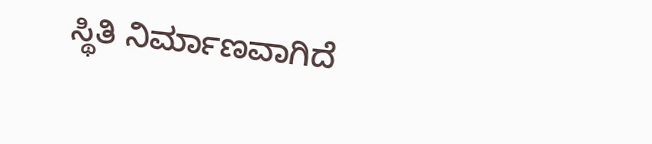ಸ್ಥಿತಿ ನಿರ್ಮಾಣವಾಗಿದೆ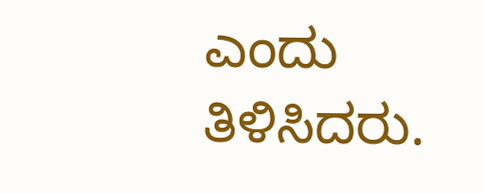ಎಂದು ತಿಳಿಸಿದರು.